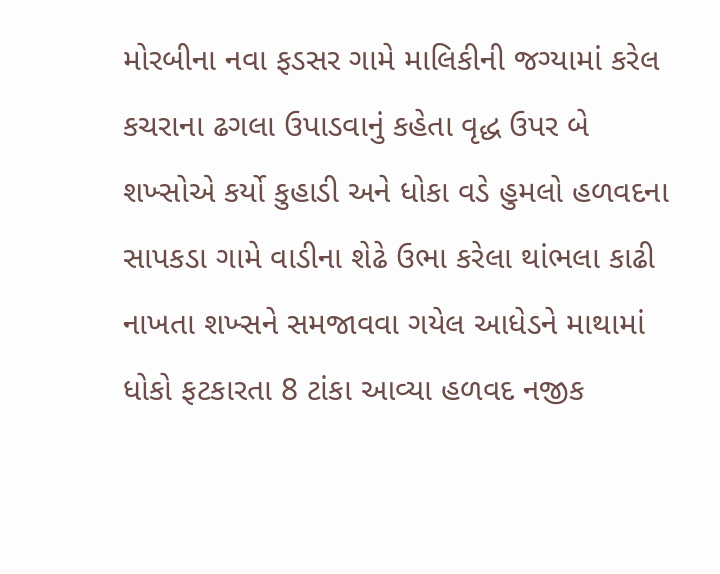મોરબીના નવા ફડસર ગામે માલિકીની જગ્યામાં કરેલ કચરાના ઢગલા ઉપાડવાનું કહેતા વૃદ્ધ ઉપર બે શખ્સોએ કર્યો કુહાડી અને ધોકા વડે હુમલો હળવદના સાપકડા ગામે વાડીના શેઢે ઉભા કરેલા થાંભલા કાઢી નાખતા શખ્સને સમજાવવા ગયેલ આધેડને માથામાં ધોકો ફટકારતા 8 ટાંકા આવ્યા હળવદ નજીક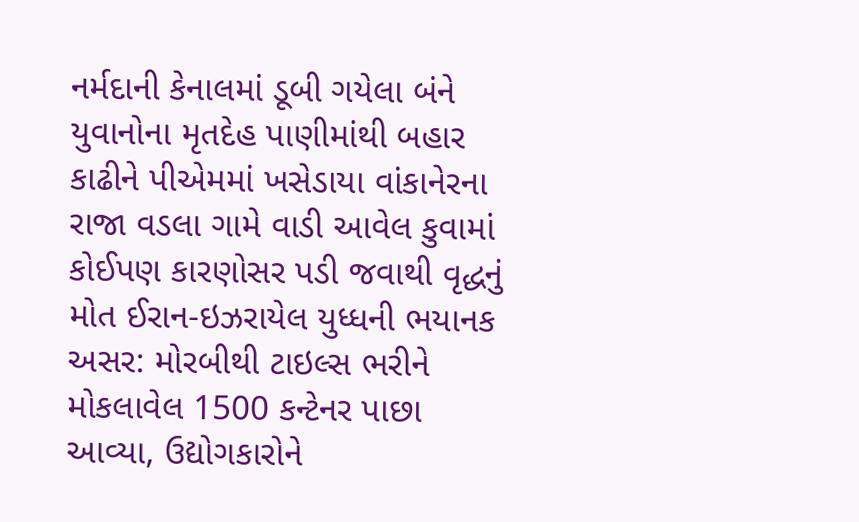નર્મદાની કેનાલમાં ડૂબી ગયેલા બંને યુવાનોના મૃતદેહ પાણીમાંથી બહાર કાઢીને પીએમમાં ખસેડાયા વાંકાનેરના રાજા વડલા ગામે વાડી આવેલ કુવામાં કોઈપણ કારણોસર પડી જવાથી વૃદ્ધનું મોત ઈરાન-ઇઝરાયેલ યુધ્ધની ભયાનક અસર: મોરબીથી ટાઇલ્સ ભરીને મોકલાવેલ 1500 કન્ટેનર પાછા આવ્યા, ઉદ્યોગકારોને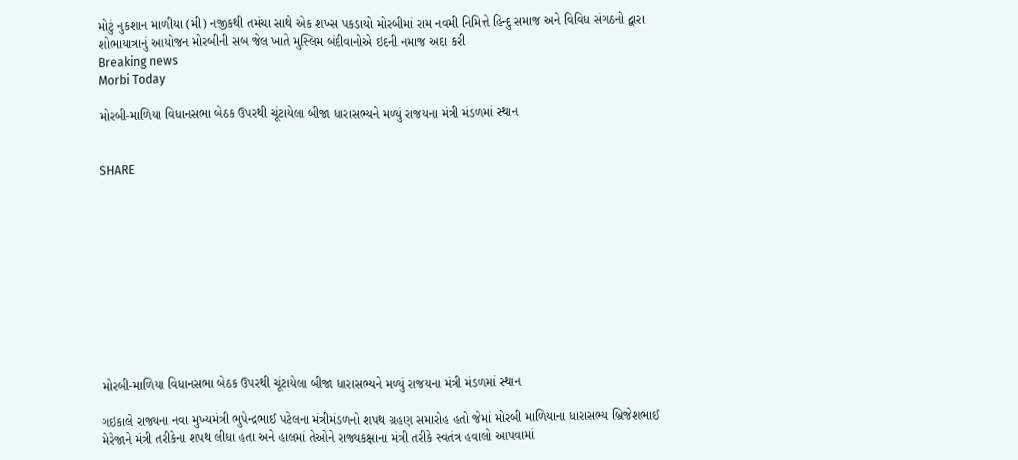મોટું નુકશાન માળીયા (મી) નજીકથી તમંચા સાથે એક શખ્સ પકડાયો મોરબીમાં રામ નવમી નિમિત્તે હિન્દુ સમાજ અને વિવિધ સંગઠનો દ્વારા શોભાયાત્રાનું આયોજન મોરબીની સબ જેલ ખાતે મુસ્લિમ બંદીવાનોએ ઇદની નમાજ અદા કરી
Breaking news
Morbi Today

મોરબી-માળિયા વિધાનસભા બેઠક ઉપરથી ચૂંટાયેલા બીજા ધારાસભ્યને મળ્યું રાજયના મંત્રી મંડળમાં સ્થાન


SHARE











મોરબી-માળિયા વિધાનસભા બેઠક ઉપરથી ચૂંટાયેલા બીજા ધારાસભ્યને મળ્યું રાજયના મંત્રી મંડળમાં સ્થાન

ગઇકાલે રાજ્યના નવા મુખ્યમંત્રી ભુપેન્દ્રભાઈ પટેલના મંત્રીમંડળનો શપથ ગ્રહણ સમારોહ હતો જેમાં મોરબી માળિયાના ધારાસભ્ય બ્રિજેશભાઈ મેરેજાને મંત્રી તરીકેના શપથ લીધા હતા અને હાલમાં તેઓને રાજ્યકક્ષાના મંત્રી તરીકે સ્વતંત્ર હવાલો આપવામાં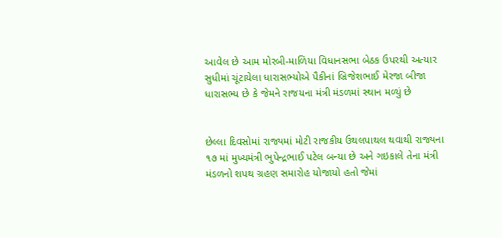આવેલ છે આમ મોરબી-માળિયા વિધાનસભા બેઠક ઉપરથી અત્યાર સુધીમાં ચૂંટાયેલા ધારાસભ્યોએ પૈકીનાં બ્રિજેશભાઈ મેરજા બીજા ધારાસભ્ય છે કે જેમને રાજયના મંત્રી મંડળમાં સ્થાન મળ્યું છે


છેલ્લા દિવસોમાં રાજ્યમાં મોટી રાજકીય ઉથલપાથલ થવાથી રાજ્યના ૧૭ માં મુખ્યમંત્રી ભુપેન્દ્રભાઈ પટેલ બન્યા છે અને ગઇકાલે તેના મંત્રી મંડળનો શપથ ગ્રહણ સમારોહ યોજાયો હતો જેમાં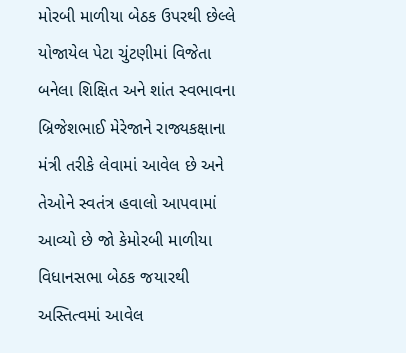મોરબી માળીયા બેઠક ઉપરથી છેલ્લે યોજાયેલ પેટા ચુંટણીમાં વિજેતા બનેલા શિક્ષિત અને શાંત સ્વભાવના બ્રિજેશભાઈ મેરેજાને રાજ્યકક્ષાના મંત્રી તરીકે લેવામાં આવેલ છે અને તેઓને સ્વતંત્ર હવાલો આપવામાં આવ્યો છે જો કેમોરબી માળીયા વિધાનસભા બેઠક જયારથી અસ્તિત્વમાં આવેલ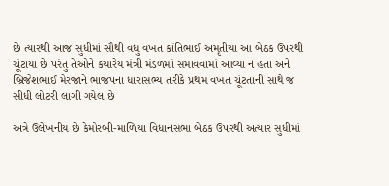છે ત્યારથી આજ સુધીમાં સૌથી વધુ વખત કાંતિભાઈ અમૃતીયા આ બેઠક ઉપરથી ચૂંટાયા છે પરંતુ તેઓને કયારેય મંત્રી મંડળમાં સમાવવામાં આવ્યા ન હતા અને બ્રિજેશભાઈ મેરજાને ભાજપના ધારાસભ્ય તરીકે પ્રથમ વખત ચૂંટતાની સાથે જ સીધી લોટરી લાગી ગયેલ છે

અત્રે ઉલેખનીય છે કેમોરબી-માળિયા વિધાનસભા બેઠક ઉપરથી અત્યાર સુધીમાં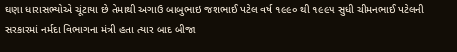ઘણા ધારાસભ્યોએ ચૂંટાયા છે તેમાથી અગાઉ બાબુભાઇ જશભાઈ પટેલ વર્ષ ૧૯૯૦ થી ૧૯૯૫ સુધી ચીમનભાઈ પટેલની સરકારમાં નર્મદા વિભાગના મંત્રી હતા ત્યાર બાદ બીજા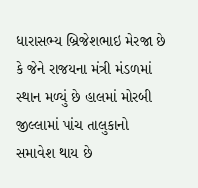ધારાસભ્ય બ્રિજેશભાઇ મેરજા છે કે જેને રાજયના મંત્રી મંડળમાં સ્થાન મળ્યું છે હાલમાં મોરબી જીલ્લામાં પાંચ તાલુકાનો સમાવેશ થાય છે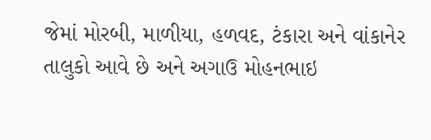જેમાં મોરબી, માળીયા, હળવદ, ટંકારા અને વાંકાનેર તાલુકો આવે છે અને અગાઉ મોહનભાઇ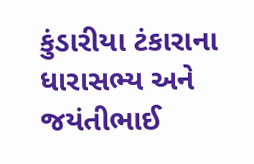કુંડારીયા ટંકારાના ધારાસભ્ય અને જયંતીભાઈ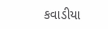કવાડીયા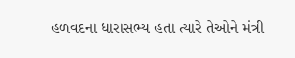હળવદના ધારાસભ્ય હતા ત્યારે તેઓને મંત્રી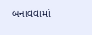બનાવવામાં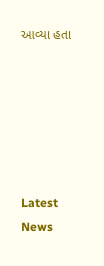આવ્યા હતા






Latest News